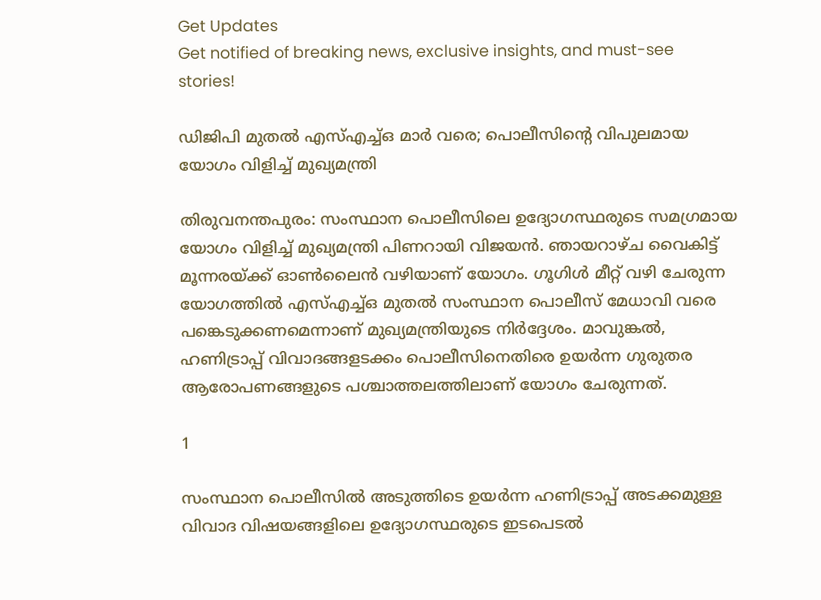Get Updates
Get notified of breaking news, exclusive insights, and must-see stories!

ഡിജിപി മുതൽ എസ്എച്ച്ഒ മാർ വരെ; പൊലീസിൻ്റെ വിപുലമായ യോഗം വിളിച്ച് മുഖ്യമന്ത്രി

തിരുവനന്തപുരം: സംസ്ഥാന പൊലീസിലെ ഉദ്യോഗസ്ഥരുടെ സമഗ്രമായ യോഗം വിളിച്ച് മുഖ്യമന്ത്രി പിണറായി വിജയൻ. ഞായറാഴ്ച വൈകിട്ട് മൂന്നരയ്ക്ക് ഓൺലൈൻ വഴിയാണ് യോഗം. ഗൂഗിൾ മീറ്റ് വഴി ചേരുന്ന യോഗത്തിൽ എസ്എച്ച്ഒ മുതൽ സംസ്ഥാന പൊലീസ് മേധാവി വരെ പങ്കെടുക്കണമെന്നാണ് മുഖ്യമന്ത്രിയുടെ നിർദ്ദേശം. മാവുങ്കൽ, ഹണിട്രാപ്പ് വിവാദങ്ങളടക്കം പൊലീസിനെതിരെ ഉയർന്ന ഗുരുതര ആരോപണങ്ങളുടെ പശ്ചാത്തലത്തിലാണ് യോഗം ചേരുന്നത്.

1

സംസ്ഥാന പൊലീസിൽ അടുത്തിടെ ഉയർന്ന ഹണിട്രാപ്പ് അടക്കമുള്ള വിവാദ വിഷയങ്ങളിലെ ഉദ്യോഗസ്ഥരുടെ ഇടപെടൽ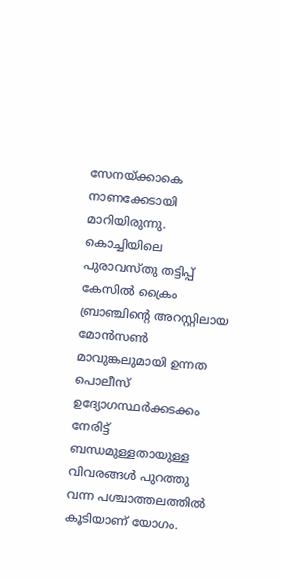സേനയ്ക്കാകെ നാണക്കേടായി മാറിയിരുന്നു. കൊച്ചിയിലെ പുരാവസ്തു തട്ടിപ്പ് കേസിൽ ക്രൈം ബ്രാഞ്ചിൻ്റെ അറസ്റ്റിലായ മോൻസൺ മാവുങ്കലുമായി ഉന്നത പൊലീസ് ഉദ്യോഗസ്ഥർക്കടക്കം നേരിട്ട് ബന്ധമുള്ളതായുള്ള വിവരങ്ങൾ പുറത്തു വന്ന പശ്ചാത്തലത്തിൽ കൂടിയാണ് യോഗം.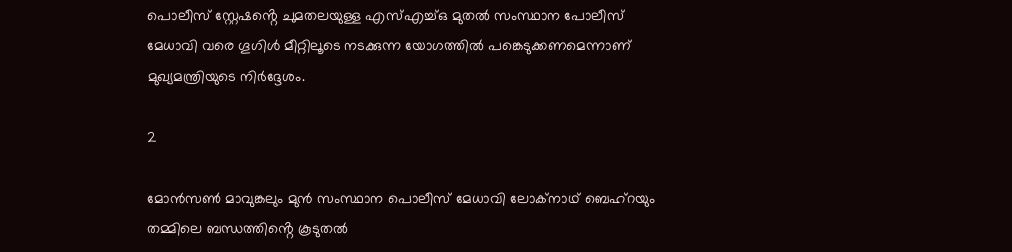പൊലീസ് സ്റ്റേഷൻ്റെ ചുമതലയുള്ള എസ്എച്ച്ഒ മുതൽ സംസ്ഥാന പോലീസ് മേധാവി വരെ ഗൂഗിൾ മീറ്റിലൂടെ നടക്കുന്ന യോഗത്തിൽ പങ്കെടുക്കണമെന്നാണ് മുഖ്യമന്ത്രിയുടെ നിർദ്ദേശം.

2

മോൻസൺ മാവുങ്കലും മുൻ സംസ്ഥാന പൊലീസ് മേധാവി ലോക്നാഥ് ബെഹ്റയും തമ്മിലെ ബന്ധത്തിൻ്റെ കൂടുതൽ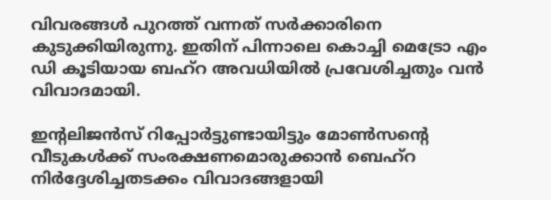വിവരങ്ങൾ പുറത്ത് വന്നത് സർക്കാരിനെ കുടുക്കിയിരുന്നു. ഇതിന് പിന്നാലെ കൊച്ചി മെട്രോ എം ഡി കൂടിയായ ബഹ്റ അവധിയിൽ പ്രവേശിച്ചതും വൻ വിവാദമായി.

ഇൻ്റലിജൻസ് റിപ്പോർട്ടുണ്ടായിട്ടും മോൺസൻ്റെ വീടുകൾക്ക് സംരക്ഷണമൊരുക്കാൻ ബെഹ്റ നിർദ്ദേശിച്ചതടക്കം വിവാദങ്ങളായി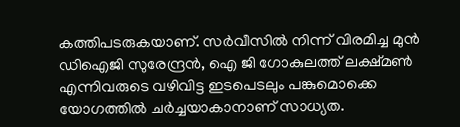കത്തിപടരുകയാണ്. സർവീസിൽ നിന്ന് വിരമിച്ച മുൻ ഡിഐജി സുരേന്ദ്രൻ, ഐ ജി ഗോകുലത്ത് ലക്ഷ്മൺ എന്നിവരുടെ വഴിവിട്ട ഇടപെടലും പങ്കുമൊക്കെ യോഗത്തിൽ ചർച്ചയാകാനാണ് സാധ്യത.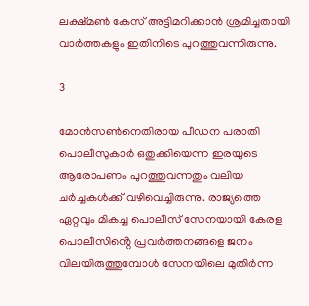ലക്ഷ്മൺ കേസ് അട്ടിമറിക്കാൻ ശ്രമിച്ചതായി വാർത്തകളും ഇതിനിടെ പുറത്തുവന്നിരുന്നു.

3

മോൻസൺനെതിരായ പീഡന പരാതി പൊലീസുകാർ ഒതുക്കിയെന്ന ഇരയുടെ ആരോപണം പുറത്തുവന്നതും വലിയ ചർച്ചകൾക്ക് വഴിവെച്ചിരുന്നു. രാജ്യത്തെ ഏറ്റവും മികച്ച പൊലീസ് സേനയായി കേരള പൊലീസിൻ്റെ പ്രവർത്തനങ്ങളെ ജനം വിലയിരുത്തുമ്പോൾ സേനയിലെ മുതിർന്ന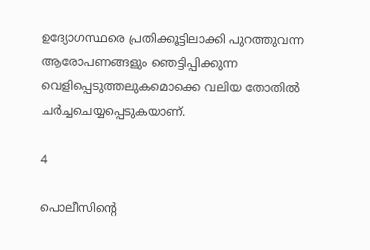ഉദ്യോഗസ്ഥരെ പ്രതിക്കൂട്ടിലാക്കി പുറത്തുവന്ന ആരോപണങ്ങളും ഞെട്ടിപ്പിക്കുന്ന വെളിപ്പെടുത്തലുകമൊക്കെ വലിയ തോതിൽ ചർച്ചചെയ്യപ്പെടുകയാണ്.

4

പൊലീസിൻ്റെ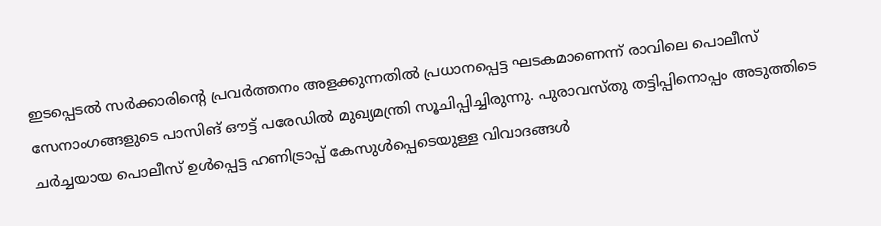ഇടപ്പെടൽ സർക്കാരിൻ്റെ പ്രവർത്തനം അളക്കുന്നതിൽ പ്രധാനപ്പെട്ട ഘടകമാണെന്ന് രാവിലെ പൊലീസ് സേനാംഗങ്ങളുടെ പാസിങ് ഔട്ട് പരേഡിൽ മുഖ്യമന്ത്രി സൂചിപ്പിച്ചിരുന്നു. പുരാവസ്തു തട്ടിപ്പിനൊപ്പം അടുത്തിടെ ചർച്ചയായ പൊലീസ് ഉൾപ്പെട്ട ഹണിട്രാപ്പ് കേസുൾപ്പെടെയുള്ള വിവാദങ്ങൾ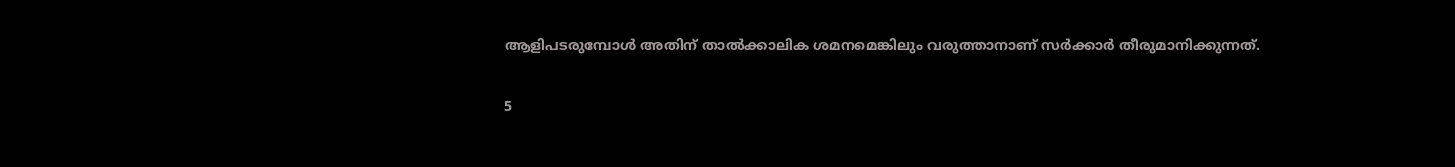ആളിപടരുമ്പോൾ അതിന് താൽക്കാലിക ശമനമെങ്കിലും വരുത്താനാണ് സർക്കാർ തീരുമാനിക്കുന്നത്.

5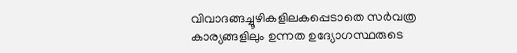വിവാദങ്ങച്ചൂഴികളിലകപ്പെടാതെ സർവത്ര കാര്യങ്ങളിലും ഉന്നത ഉദ്യോഗസ്ഥരുടെ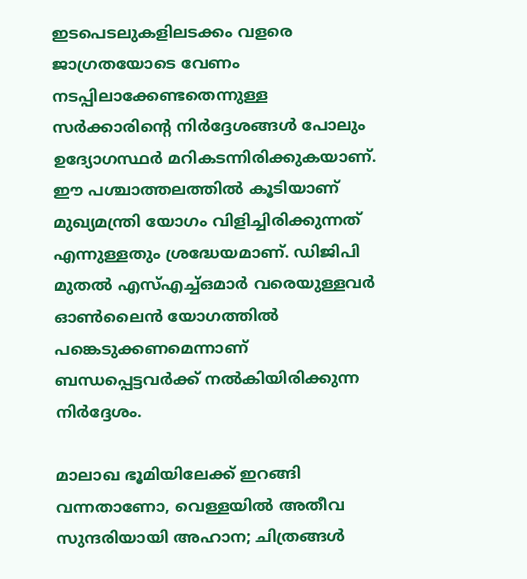ഇടപെടലുകളിലടക്കം വളരെ ജാഗ്രതയോടെ വേണം നടപ്പിലാക്കേണ്ടതെന്നുള്ള സർക്കാരിൻ്റെ നിർദ്ദേശങ്ങൾ പോലും ഉദ്യോഗസ്ഥർ മറികടന്നിരിക്കുകയാണ്. ഈ പശ്ചാത്തലത്തിൽ കൂടിയാണ് മുഖ്യമന്ത്രി യോഗം വിളിച്ചിരിക്കുന്നത് എന്നുള്ളതും ശ്രദ്ധേയമാണ്. ഡിജിപി മുതൽ എസ്എച്ച്ഒമാർ വരെയുള്ളവർ ഓൺലൈൻ യോഗത്തിൽ പങ്കെടുക്കണമെന്നാണ് ബന്ധപ്പെട്ടവർക്ക് നൽകിയിരിക്കുന്ന നിർദ്ദേശം.

മാലാഖ ഭൂമിയിലേക്ക് ഇറങ്ങി വന്നതാണോ, വെള്ളയിൽ അതീവ സുന്ദരിയായി അഹാന; ചിത്രങ്ങൾ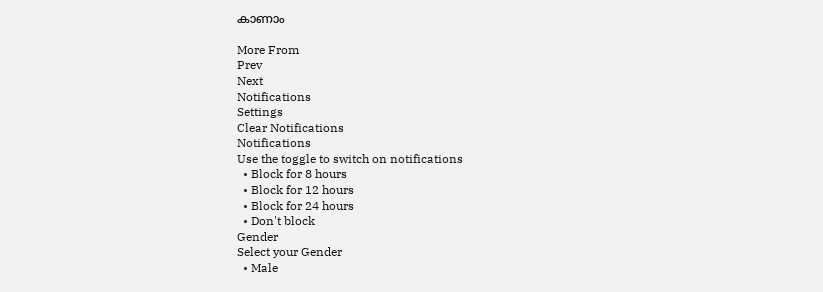കാണാം

More From
Prev
Next
Notifications
Settings
Clear Notifications
Notifications
Use the toggle to switch on notifications
  • Block for 8 hours
  • Block for 12 hours
  • Block for 24 hours
  • Don't block
Gender
Select your Gender
  • Male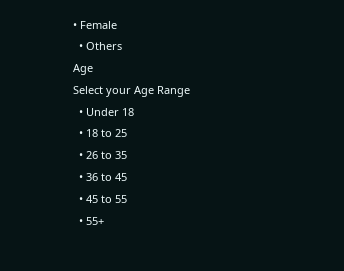• Female
  • Others
Age
Select your Age Range
  • Under 18
  • 18 to 25
  • 26 to 35
  • 36 to 45
  • 45 to 55
  • 55+